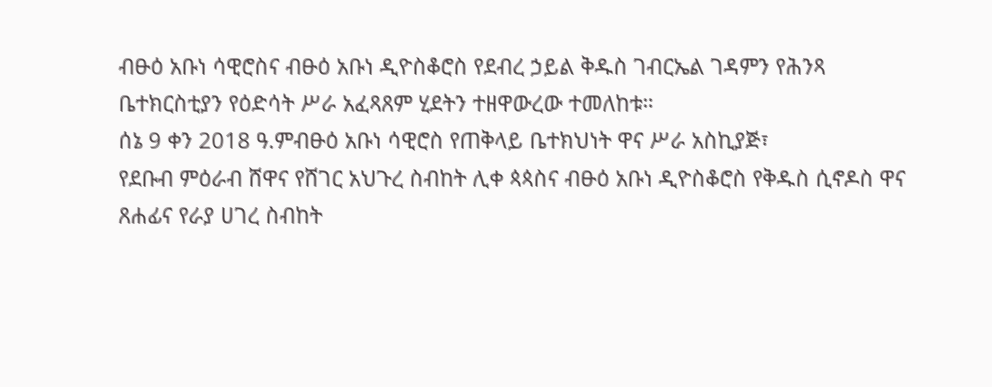ብፁዕ አቡነ ሳዊሮስና ብፁዕ አቡነ ዲዮስቆሮስ የደብረ ኃይል ቅዱስ ገብርኤል ገዳምን የሕንጻ ቤተክርስቲያን የዕድሳት ሥራ አፈጻጸም ሂደትን ተዘዋውረው ተመለከቱ።
ሰኔ 9 ቀን 2018 ዓ.ምብፁዕ አቡነ ሳዊሮስ የጠቅላይ ቤተክህነት ዋና ሥራ አስኪያጅ፣
የደቡብ ምዕራብ ሸዋና የሸገር አህጉረ ስብከት ሊቀ ጳጳስና ብፁዕ አቡነ ዲዮስቆሮስ የቅዱስ ሲኖዶስ ዋና ጸሐፊና የራያ ሀገረ ስብከት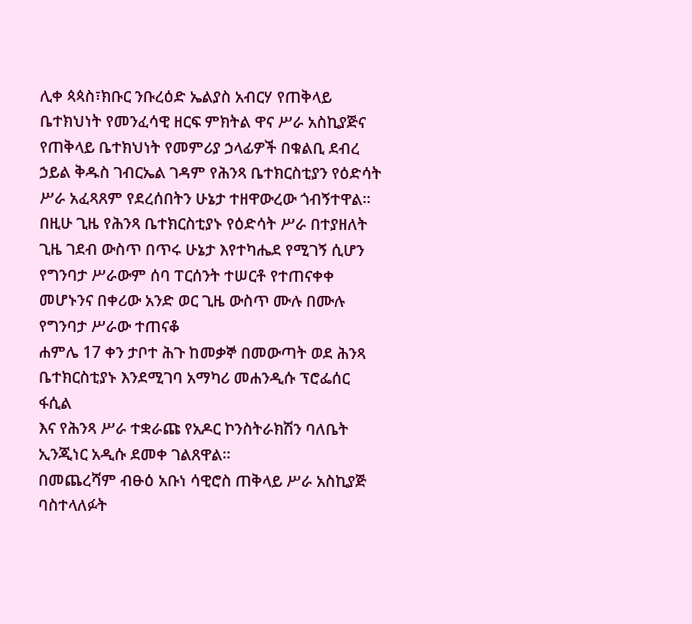ሊቀ ጳጳስ፣ክቡር ንቡረዕድ ኤልያስ አብርሃ የጠቅላይ ቤተክህነት የመንፈሳዊ ዘርፍ ምክትል ዋና ሥራ አስኪያጅና የጠቅላይ ቤተክህነት የመምሪያ ኃላፊዎች በቁልቢ ደብረ ኃይል ቅዱስ ገብርኤል ገዳም የሕንጻ ቤተክርስቲያን የዕድሳት ሥራ አፈጻጸም የደረሰበትን ሁኔታ ተዘዋውረው ጎብኝተዋል።
በዚሁ ጊዜ የሕንጻ ቤተክርስቲያኑ የዕድሳት ሥራ በተያዘለት ጊዜ ገደብ ውስጥ በጥሩ ሁኔታ እየተካሔደ የሚገኝ ሲሆን የግንባታ ሥራውም ሰባ ፐርሰንት ተሠርቶ የተጠናቀቀ መሆኑንና በቀሪው አንድ ወር ጊዜ ውስጥ ሙሉ በሙሉ የግንባታ ሥራው ተጠናቆ
ሐምሌ 17 ቀን ታቦተ ሕጉ ከመቃኞ በመውጣት ወደ ሕንጻ ቤተክርስቲያኑ እንደሚገባ አማካሪ መሐንዲሱ ፕሮፌሰር ፋሲል
እና የሕንጻ ሥራ ተቋራጩ የአዶር ኮንስትራክሽን ባለቤት ኢንጂነር አዲሱ ደመቀ ገልጸዋል።
በመጨረሻም ብፁዕ አቡነ ሳዊሮስ ጠቅላይ ሥራ አስኪያጅ ባስተላለፉት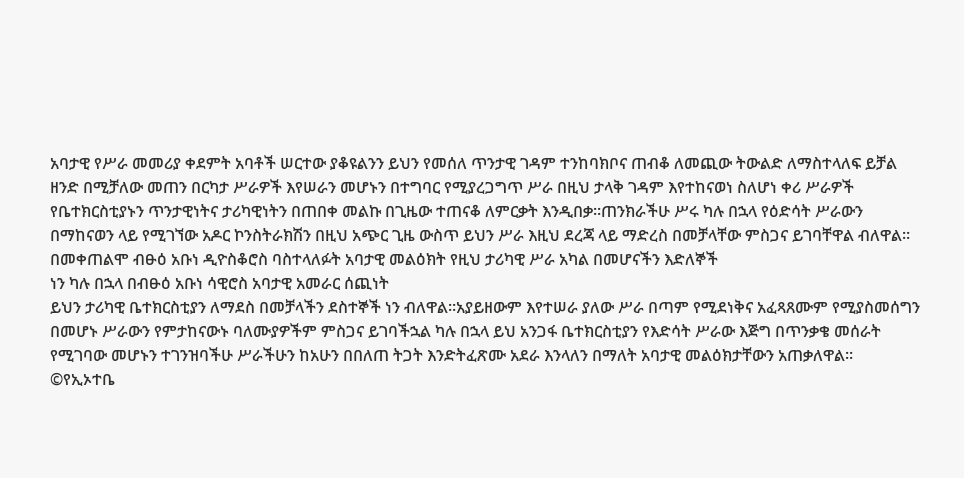አባታዊ የሥራ መመሪያ ቀደምት አባቶች ሠርተው ያቆዩልንን ይህን የመሰለ ጥንታዊ ገዳም ተንከባክቦና ጠብቆ ለመጪው ትውልድ ለማስተላለፍ ይቻል ዘንድ በሚቻለው መጠን በርካታ ሥራዎች እየሠራን መሆኑን በተግባር የሚያረጋግጥ ሥራ በዚህ ታላቅ ገዳም እየተከናወነ ስለሆነ ቀሪ ሥራዎች የቤተክርስቲያኑን ጥንታዊነትና ታሪካዊነትን በጠበቀ መልኩ በጊዜው ተጠናቆ ለምርቃት እንዲበቃ።ጠንክራችሁ ሥሩ ካሉ በኋላ የዕድሳት ሥራውን በማከናወን ላይ የሚገኘው አዶር ኮንስትራክሽን በዚህ አጭር ጊዜ ውስጥ ይህን ሥራ እዚህ ደረጃ ላይ ማድረስ በመቻላቸው ምስጋና ይገባቸዋል ብለዋል።
በመቀጠልሞ ብፁዕ አቡነ ዲዮስቆሮስ ባስተላለፉት አባታዊ መልዕክት የዚህ ታሪካዊ ሥራ አካል በመሆናችን እድለኞች
ነን ካሉ በኋላ በብፁዕ አቡነ ሳዊሮስ አባታዊ አመራር ሰጪነት
ይህን ታሪካዊ ቤተክርስቲያን ለማደስ በመቻላችን ደስተኞች ነን ብለዋል።አያይዘውም እየተሠራ ያለው ሥራ በጣም የሚደነቅና አፈጻጸሙም የሚያስመሰግን በመሆኑ ሥራውን የምታከናውኑ ባለሙያዎችም ምስጋና ይገባችኋል ካሉ በኋላ ይህ አንጋፋ ቤተክርስቲያን የእድሳት ሥራው እጅግ በጥንቃቄ መሰራት
የሚገባው መሆኑን ተገንዝባችሁ ሥራችሁን ከአሁን በበለጠ ትጋት እንድትፈጽሙ አደራ እንላለን በማለት አባታዊ መልዕክታቸውን አጠቃለዋል።
©የኢኦተቤ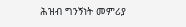ሕዝብ ግንኝነት መምሪያ